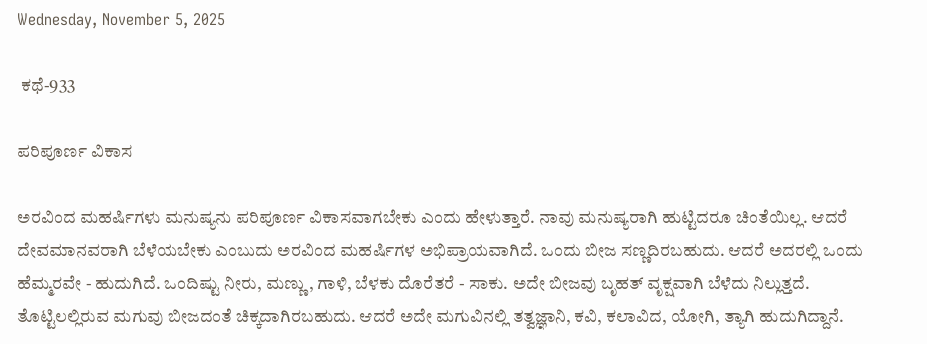Wednesday, November 5, 2025

 ಕಥೆ-933

ಪರಿಪೂರ್ಣ ವಿಕಾಸ

ಅರವಿಂದ ಮಹರ್ಷಿಗಳು ಮನುಷ್ಯನು ಪರಿಪೂರ್ಣ ವಿಕಾಸವಾಗಬೇಕು ಎಂದು ಹೇಳುತ್ತಾರೆ. ನಾವು ಮನುಷ್ಯರಾಗಿ ಹುಟ್ಟಿದರೂ ಚಿಂತೆಯಿಲ್ಲ. ಆದರೆ ದೇವಮಾನವರಾಗಿ ಬೆಳೆಯಬೇಕು ಎಂಬುದು ಅರವಿಂದ ಮಹರ್ಷಿಗಳ ಅಭಿಪ್ರಾಯವಾಗಿದೆ. ಒಂದು ಬೀಜ ಸಣ್ಣದಿರಬಹುದು. ಆದರೆ ಅದರಲ್ಲಿ ಒಂದು ಹೆಮ್ಮರವೇ - ಹುದುಗಿದೆ. ಒಂದಿಷ್ಟು ನೀರು, ಮಣ್ಣು, ಗಾಳಿ, ಬೆಳಕು ದೊರೆತರೆ - ಸಾಕು. ಅದೇ ಬೀಜವು ಬೃಹತ್ ವೃಕ್ಷವಾಗಿ ಬೆಳೆದು ನಿಲ್ಲುತ್ತದೆ. ತೊಟ್ಟಿಲಲ್ಲಿರುವ ಮಗುವು ಬೀಜದಂತೆ ಚಿಕ್ಕದಾಗಿರಬಹುದು. ಆದರೆ ಅದೇ ಮಗುವಿನಲ್ಲಿ ತತ್ವಜ್ಞಾನಿ, ಕವಿ, ಕಲಾವಿದ, ಯೋಗಿ, ತ್ಯಾಗಿ ಹುದುಗಿದ್ದಾನೆ.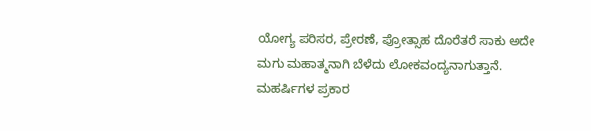ಯೋಗ್ಯ ಪರಿಸರ, ಪ್ರೇರಣೆ, ಪ್ರೋತ್ಸಾಹ ದೊರೆತರೆ ಸಾಕು ಅದೇ ಮಗು ಮಹಾತ್ಮನಾಗಿ ಬೆಳೆದು ಲೋಕವಂದ್ಯನಾಗುತ್ತಾನೆ. ಮಹರ್ಷಿಗಳ ಪ್ರಕಾರ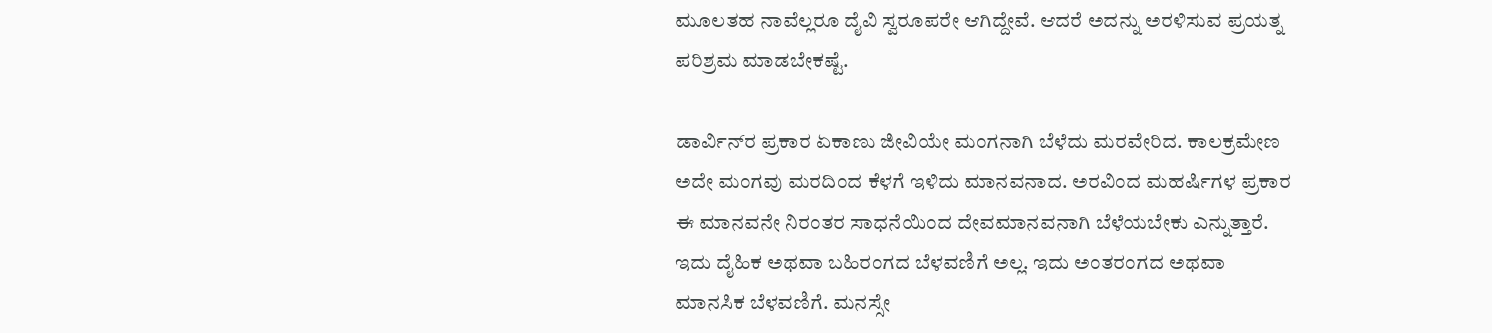ಮೂಲತಹ ನಾವೆಲ್ಲರೂ ದೈವಿ ಸ್ವರೂಪರೇ ಆಗಿದ್ದೇವೆ. ಆದರೆ ಅದನ್ನು ಅರಳಿಸುವ ಪ್ರಯತ್ನ ಪರಿಶ್ರಮ ಮಾಡಬೇಕಷ್ಟೆ.

ಡಾರ್ವಿನ್‌ರ ಪ್ರಕಾರ ಏಕಾಣು ಜೀವಿಯೇ ಮಂಗನಾಗಿ ಬೆಳೆದು ಮರವೇರಿದ. ಕಾಲಕ್ರಮೇಣ ಅದೇ ಮಂಗವು ಮರದಿಂದ ಕೆಳಗೆ ಇಳಿದು ಮಾನವನಾದ. ಅರವಿಂದ ಮಹರ್ಷಿಗಳ ಪ್ರಕಾರ ಈ ಮಾನವನೇ ನಿರಂತರ ಸಾಧನೆಯಿಂದ ದೇವಮಾನವನಾಗಿ ಬೆಳೆಯಬೇಕು ಎನ್ನುತ್ತಾರೆ. ಇದು ದೈಹಿಕ ಅಥವಾ ಬಹಿರಂಗದ ಬೆಳವಣಿಗೆ ಅಲ್ಲ. ಇದು ಅಂತರಂಗದ ಅಥವಾ ಮಾನಸಿಕ ಬೆಳವಣಿಗೆ. ಮನಸ್ಸೇ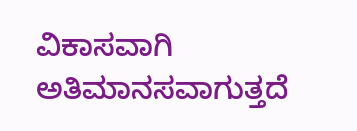ವಿಕಾಸವಾಗಿ ಅತಿಮಾನಸವಾಗುತ್ತದೆ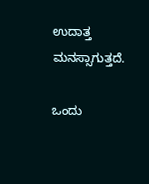ಉದಾತ್ತ ಮನಸ್ಸಾಗುತ್ತದೆ.

ಒಂದು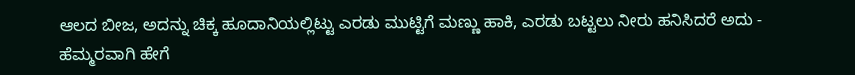ಆಲದ ಬೀಜ, ಅದನ್ನು ಚಿಕ್ಕ ಹೂದಾನಿಯಲ್ಲಿಟ್ಟು ಎರಡು ಮುಟ್ಟಿಗೆ ಮಣ್ಣು ಹಾಕಿ, ಎರಡು ಬಟ್ಟಲು ನೀರು ಹನಿಸಿದರೆ ಅದು - ಹೆಮ್ಮರವಾಗಿ ಹೇಗೆ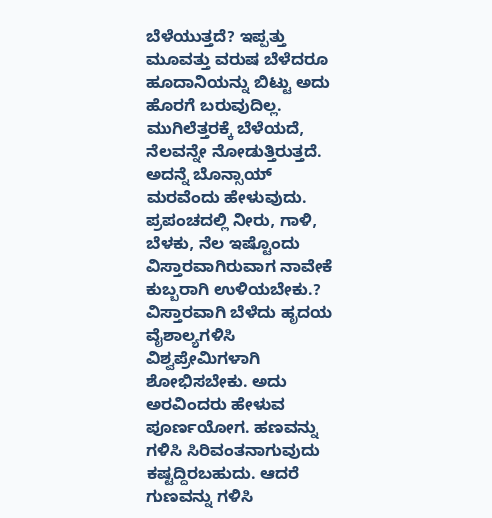ಬೆಳೆಯುತ್ತದೆ? ಇಪ್ಪತ್ತು ಮೂವತ್ತು ವರುಷ ಬೆಳೆದರೂ ಹೂದಾನಿಯನ್ನು ಬಿಟ್ಟು ಅದು ಹೊರಗೆ ಬರುವುದಿಲ್ಲ. ಮುಗಿಲೆತ್ತರಕ್ಕೆ ಬೆಳೆಯದೆ, ನೆಲವನ್ನೇ ನೋಡುತ್ತಿರುತ್ತದೆ. ಅದನ್ನೆ ಬೊನ್ಸಾಯ್ ಮರವೆಂದು ಹೇಳುವುದು. ಪ್ರಪಂಚದಲ್ಲಿ ನೀರು, ಗಾಳಿ, ಬೆಳಕು, ನೆಲ ಇಷ್ಟೊಂದು ವಿಸ್ತಾರವಾಗಿರುವಾಗ ನಾವೇಕೆ ಕುಬ್ಬರಾಗಿ ಉಳಿಯಬೇಕು.? ವಿಸ್ತಾರವಾಗಿ ಬೆಳೆದು ಹೃದಯ ವೈಶಾಲ್ಯಗಳಿಸಿ ವಿಶ್ವಪ್ರೇಮಿಗಳಾಗಿ ಶೋಭಿಸಬೇಕು. ಅದು ಅರವಿಂದರು ಹೇಳುವ ಪೂರ್ಣಯೋಗ. ಹಣವನ್ನು ಗಳಿಸಿ ಸಿರಿವಂತನಾಗುವುದು ಕಷ್ಟದ್ದಿರಬಹುದು. ಆದರೆ ಗುಣವನ್ನು ಗಳಿಸಿ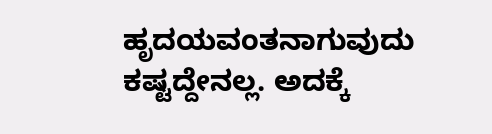ಹೃದಯವಂತನಾಗುವುದು ಕಷ್ಟದ್ದೇನಲ್ಲ. ಅದಕ್ಕೆ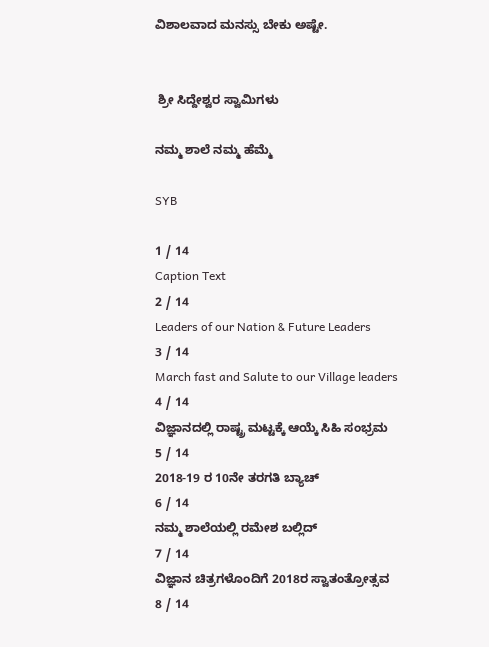ವಿಶಾಲವಾದ ಮನಸ್ಸು ಬೇಕು ಅಷ್ಟೇ.


 ಶ್ರೀ ಸಿದ್ದೇಶ್ವರ ಸ್ವಾಮಿಗಳು

ನಮ್ಮ ಶಾಲೆ ನಮ್ಮ ಹೆಮ್ಮೆ

SYB

1 / 14
Caption Text
2 / 14
Leaders of our Nation & Future Leaders
3 / 14
March fast and Salute to our Village leaders
4 / 14
ವಿಜ್ಞಾನದಲ್ಲಿ ರಾಷ್ಟ್ರ ಮಟ್ಟಕ್ಕೆ ಆಯ್ಕೆ ಸಿಹಿ ಸಂಭ್ರಮ
5 / 14
2018-19 ರ 10ನೇ ತರಗತಿ ಬ್ಯಾಚ್
6 / 14
ನಮ್ಮ ಶಾಲೆಯಲ್ಲಿ ರಮೇಶ ಬಲ್ಲಿದ್
7 / 14
ವಿಜ್ಞಾನ ಚಿತ್ರಗಳೊಂದಿಗೆ 2018ರ ಸ್ವಾತಂತ್ರೋತ್ಸವ
8 / 14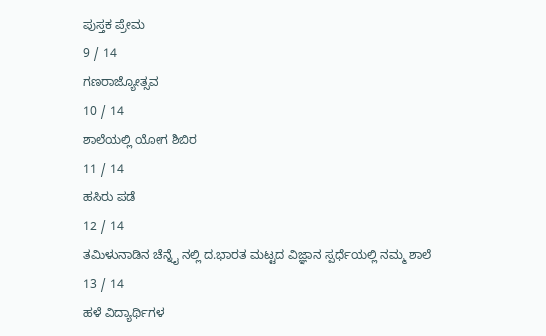ಪುಸ್ತಕ ಪ್ರೇಮ
9 / 14
ಗಣರಾಜ್ಯೋತ್ಸವ
10 / 14
ಶಾಲೆಯಲ್ಲಿ ಯೋಗ ಶಿಬಿರ
11 / 14
ಹಸಿರು ಪಡೆ
12 / 14
ತಮಿಳುನಾಡಿನ ಚೆನ್ನೈ ನಲ್ಲಿ ದ.ಭಾರತ ಮಟ್ಟದ ವಿಜ್ಞಾನ ಸ್ಪರ್ಧೆಯಲ್ಲಿ ನಮ್ಮ ಶಾಲೆ
13 / 14
ಹಳೆ ವಿದ್ಯಾರ್ಥಿಗಳ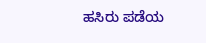ಹಸಿರು ಪಡೆಯ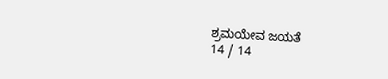ಶ್ರಮಯೇವ ಜಯತೆ
14 / 14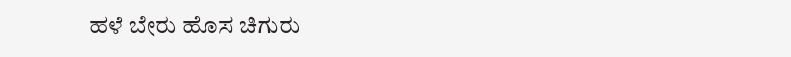ಹಳೆ ಬೇರು ಹೊಸ ಚಿಗುರು